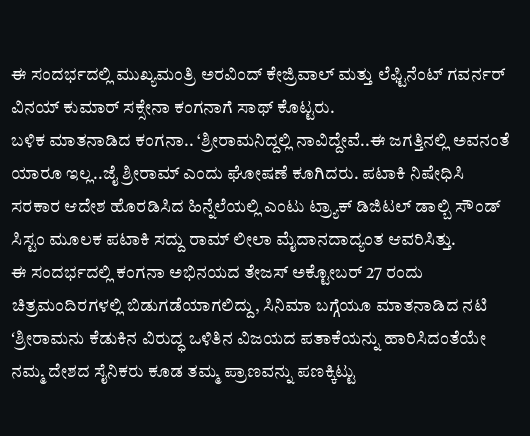ಈ ಸಂದರ್ಭದಲ್ಲಿ ಮುಖ್ಯಮಂತ್ರಿ ಅರವಿಂದ್ ಕೇಜ್ರಿವಾಲ್ ಮತ್ತು ಲೆಫ್ಟಿನೆಂಟ್ ಗವರ್ನರ್ ವಿನಯ್ ಕುಮಾರ್ ಸಕ್ಸೇನಾ ಕಂಗನಾಗೆ ಸಾಥ್ ಕೊಟ್ಟರು.
ಬಳಿಕ ಮಾತನಾಡಿದ ಕಂಗನಾ.. ‘ಶ್ರೀರಾಮನಿದ್ದಲ್ಲಿ ನಾವಿದ್ದೇವೆ..ಈ ಜಗತ್ತಿನಲ್ಲಿ ಅವನಂತೆ ಯಾರೂ ಇಲ್ಲ..ಜೈ ಶ್ರೀರಾಮ್ ಎಂದು ಘೋಷಣೆ ಕೂಗಿದರು. ಪಟಾಕಿ ನಿಷೇಧಿಸಿ ಸರಕಾರ ಆದೇಶ ಹೊರಡಿಸಿದ ಹಿನ್ನೆಲೆಯಲ್ಲಿ ಎಂಟು ಟ್ರ್ಯಾಕ್ ಡಿಜಿಟಲ್ ಡಾಲ್ಬಿ ಸೌಂಡ್ ಸಿಸ್ಟಂ ಮೂಲಕ ಪಟಾಕಿ ಸದ್ದು ರಾಮ್ ಲೀಲಾ ಮೈದಾನದಾದ್ಯಂತ ಆವರಿಸಿತ್ತು.
ಈ ಸಂದರ್ಭದಲ್ಲಿ ಕಂಗನಾ ಅಭಿನಯದ ತೇಜಸ್ ಅಕ್ಟೋಬರ್ 27 ರಂದು ಚಿತ್ರಮಂದಿರಗಳಲ್ಲಿ ಬಿಡುಗಡೆಯಾಗಲಿದ್ದು, ಸಿನಿಮಾ ಬಗ್ಗೆಯೂ ಮಾತನಾಡಿದ ನಟಿ ʻಶ್ರೀರಾಮನು ಕೆಡುಕಿನ ವಿರುದ್ಧ ಒಳಿತಿನ ವಿಜಯದ ಪತಾಕೆಯನ್ನು ಹಾರಿಸಿದಂತೆಯೇ ನಮ್ಮ ದೇಶದ ಸೈನಿಕರು ಕೂಡ ತಮ್ಮ ಪ್ರಾಣವನ್ನು ಪಣಕ್ಕಿಟ್ಟು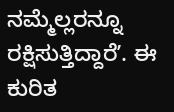ನಮ್ಮೆಲ್ಲರನ್ನೂ ರಕ್ಷಿಸುತ್ತಿದ್ದಾರೆʼ. ಈ ಕುರಿತ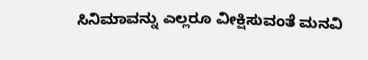ಸಿನಿಮಾವನ್ನು ಎಲ್ಲರೂ ವೀಕ್ಷಿಸುವಂತೆ ಮನವಿ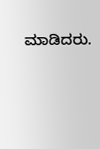ಮಾಡಿದರು.